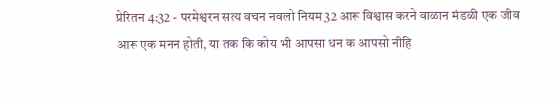प्रेरितन 4:32 - परमेश्वरन सत्य वचन नवलो नियम32 आरू विश्वास करने वाळान मंडळी एक जीव आरू एक मनन होती, या तक कि कोय भी आपसा धन क आपसो नीहि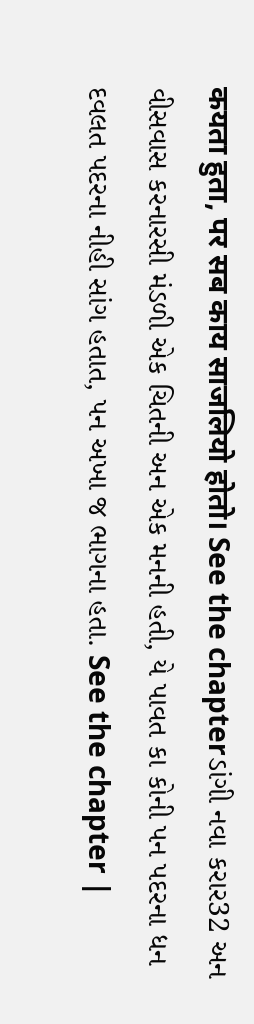कयता हुता, पर सब काय साजलियो होतो। See the chapterડાંગી નવા કરાર32 અન વીસવાસ કરનારસી મંડળી એક ચિતની અન એક મનની હતી, યે પાવત કા કોની પન પદરના ધન દવલત પદરના નીહી સાંગ હતાત, પન અખા જ ભાગના હતા. See the chapter |